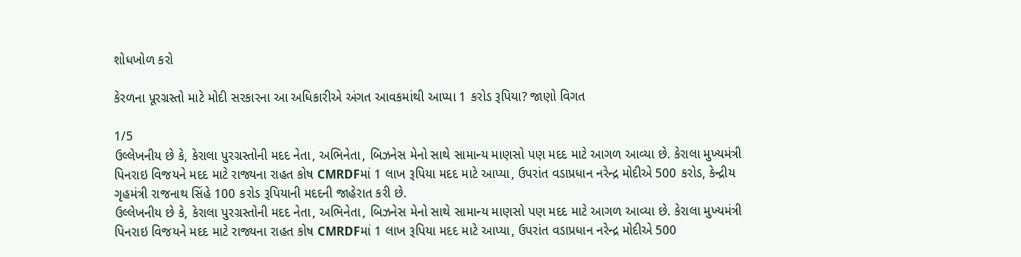શોધખોળ કરો

કેરળના પૂરગ્રસ્તો માટે મોદી સરકારના આ અધિકારીએ અંગત આવકમાંથી આપ્યા 1 કરોડ રૂપિયા? જાણો વિગત

1/5
ઉલ્લેખનીય છે કે, કેરાલા પુરગ્રસ્તોની મદદ નેતા, અભિનેતા, બિઝનેસ મેનો સાથે સામાન્ય માણસો પણ મદદ માટે આગળ આવ્યા છે. કેરાલા મુખ્યમંત્રી પિનરાઇ વિજયને મદદ માટે રાજ્યના રાહત કોષ CMRDFમાં 1 લાખ રૂપિયા મદદ માટે આપ્યા, ઉપરાંત વડાપ્રધાન નરેન્દ્ર મોદીએ 500 કરોડ, કેન્દ્રીય ગૃહમંત્રી રાજનાથ સિંહે 100 કરોડ રૂપિયાની મદદની જાહેરાત કરી છે.
ઉલ્લેખનીય છે કે, કેરાલા પુરગ્રસ્તોની મદદ નેતા, અભિનેતા, બિઝનેસ મેનો સાથે સામાન્ય માણસો પણ મદદ માટે આગળ આવ્યા છે. કેરાલા મુખ્યમંત્રી પિનરાઇ વિજયને મદદ માટે રાજ્યના રાહત કોષ CMRDFમાં 1 લાખ રૂપિયા મદદ માટે આપ્યા, ઉપરાંત વડાપ્રધાન નરેન્દ્ર મોદીએ 500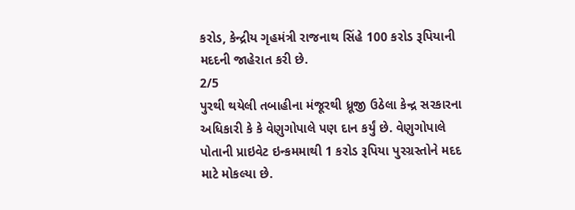કરોડ, કેન્દ્રીય ગૃહમંત્રી રાજનાથ સિંહે 100 કરોડ રૂપિયાની મદદની જાહેરાત કરી છે.
2/5
પુરથી થયેલી તબાહીના મંજૂરથી ધ્રૂજી ઉઠેલા કેન્દ્ર સરકારના અધિકારી કે કે વેણુગોપાલે પણ દાન કર્યું છે. વેણુગોપાલે પોતાની પ્રાઇવેટ ઇન્કમમાથી 1 કરોડ રૂપિયા પુરગ્રસ્તોને મદદ માટે મોકલ્યા છે.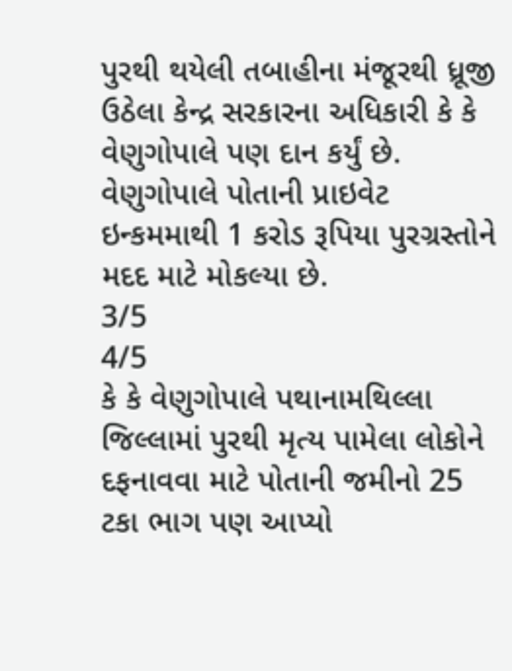પુરથી થયેલી તબાહીના મંજૂરથી ધ્રૂજી ઉઠેલા કેન્દ્ર સરકારના અધિકારી કે કે વેણુગોપાલે પણ દાન કર્યું છે. વેણુગોપાલે પોતાની પ્રાઇવેટ ઇન્કમમાથી 1 કરોડ રૂપિયા પુરગ્રસ્તોને મદદ માટે મોકલ્યા છે.
3/5
4/5
કે કે વેણુગોપાલે પથાનામથિલ્લા જિલ્લામાં પુરથી મૃત્ય પામેલા લોકોને દફનાવવા માટે પોતાની જમીનો 25 ટકા ભાગ પણ આપ્યો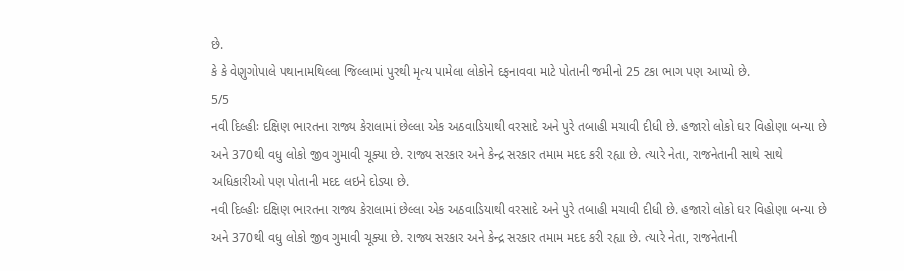છે.
કે કે વેણુગોપાલે પથાનામથિલ્લા જિલ્લામાં પુરથી મૃત્ય પામેલા લોકોને દફનાવવા માટે પોતાની જમીનો 25 ટકા ભાગ પણ આપ્યો છે.
5/5
નવી દિલ્હીઃ દક્ષિણ ભારતના રાજ્ય કેરાલામાં છેલ્લા એક અઠવાડિયાથી વરસાદે અને પુરે તબાહી મચાવી દીધી છે. હજારો લોકો ઘર વિહોણા બન્યા છે અને 370થી વધુ લોકો જીવ ગુમાવી ચૂક્યા છે. રાજ્ય સરકાર અને કેન્દ્ર સરકાર તમામ મદદ કરી રહ્યા છે. ત્યારે નેતા, રાજનેતાની સાથે સાથે અધિકારીઓ પણ પોતાની મદદ લઇને દોડ્યા છે.
નવી દિલ્હીઃ દક્ષિણ ભારતના રાજ્ય કેરાલામાં છેલ્લા એક અઠવાડિયાથી વરસાદે અને પુરે તબાહી મચાવી દીધી છે. હજારો લોકો ઘર વિહોણા બન્યા છે અને 370થી વધુ લોકો જીવ ગુમાવી ચૂક્યા છે. રાજ્ય સરકાર અને કેન્દ્ર સરકાર તમામ મદદ કરી રહ્યા છે. ત્યારે નેતા, રાજનેતાની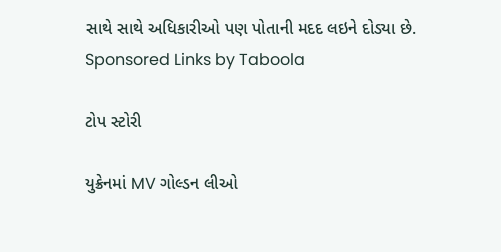સાથે સાથે અધિકારીઓ પણ પોતાની મદદ લઇને દોડ્યા છે.
Sponsored Links by Taboola

ટોપ સ્ટોરી

યુક્રેનમાં MV ગોલ્ડન લીઓ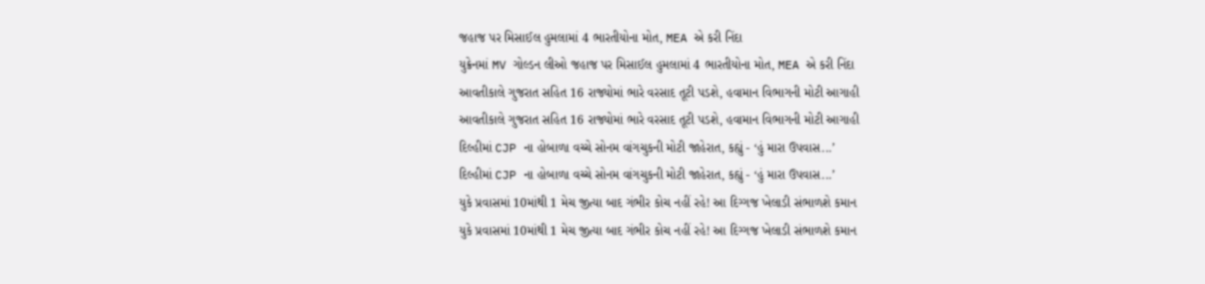જહાજ પર મિસાઈલ હુમલામાં 4 ભારતીયોના મોત, MEA એ કરી નિંદા
યુક્રેનમાં MV ગોલ્ડન લીઓ જહાજ પર મિસાઈલ હુમલામાં 4 ભારતીયોના મોત, MEA એ કરી નિંદા
આવતીકાલે ગુજરાત સહિત 16 રાજ્યોમાં ભારે વરસાદ તૂટી પડશે, હવામાન વિભાગની મોટી આગાહી
આવતીકાલે ગુજરાત સહિત 16 રાજ્યોમાં ભારે વરસાદ તૂટી પડશે, હવામાન વિભાગની મોટી આગાહી
દિલ્હીમાં CJP ના હોબાળા વચ્ચે સોનમ વાંગચુકની મોટી જાહેરાત, કહ્યું - ‘હું મારા ઉપવાસ...’
દિલ્હીમાં CJP ના હોબાળા વચ્ચે સોનમ વાંગચુકની મોટી જાહેરાત, કહ્યું - ‘હું મારા ઉપવાસ...’
યુકે પ્રવાસમાં 10માંથી 1 મેચ જીત્યા બાદ ગંભીર કોચ નહીં રહે! આ દિગ્ગજ ખેલાડી સંભાળશે કમાન
યુકે પ્રવાસમાં 10માંથી 1 મેચ જીત્યા બાદ ગંભીર કોચ નહીં રહે! આ દિગ્ગજ ખેલાડી સંભાળશે કમાન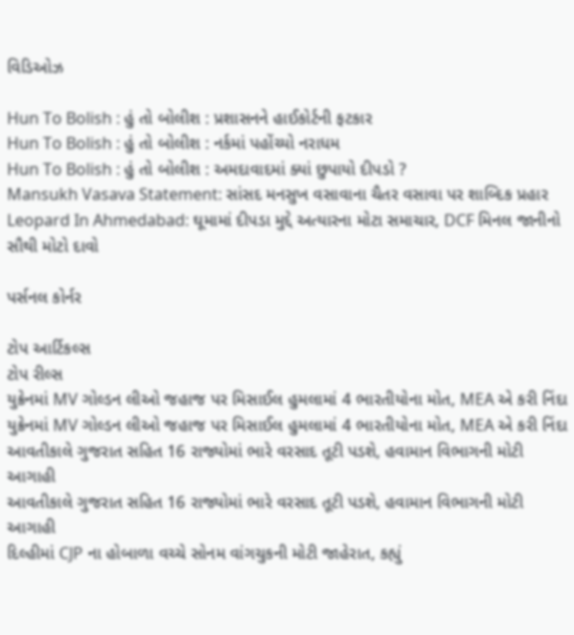વિડિઓઝ

Hun To Bolish : હું તો બોલીશ : પ્રશાસનને હાઈકોર્ટની ફટકાર
Hun To Bolish : હું તો બોલીશ : નર્કમાં પહોંચ્યો નરાધમ
Hun To Bolish : હું તો બોલીશ : અમદાવાદમાં ક્યાં છુપાયો દીપડો ?
Mansukh Vasava Statement: સાંસદ મનસુખ વસાવાના ચૈતર વસાવા પર શાબ્દિક પ્રહાર
Leopard In Ahmedabad: ઘૂમામાં દીપડા મુદ્દે અત્યારના મોટા સમાચાર, DCF મિનલ જાનીનો સૌથી મોટો દાવો

પર્સનલ કોર્નર

ટોપ આર્ટિકલ્સ
ટોપ રીલ્સ
યુક્રેનમાં MV ગોલ્ડન લીઓ જહાજ પર મિસાઈલ હુમલામાં 4 ભારતીયોના મોત, MEA એ કરી નિંદા
યુક્રેનમાં MV ગોલ્ડન લીઓ જહાજ પર મિસાઈલ હુમલામાં 4 ભારતીયોના મોત, MEA એ કરી નિંદા
આવતીકાલે ગુજરાત સહિત 16 રાજ્યોમાં ભારે વરસાદ તૂટી પડશે, હવામાન વિભાગની મોટી આગાહી
આવતીકાલે ગુજરાત સહિત 16 રાજ્યોમાં ભારે વરસાદ તૂટી પડશે, હવામાન વિભાગની મોટી આગાહી
દિલ્હીમાં CJP ના હોબાળા વચ્ચે સોનમ વાંગચુકની મોટી જાહેરાત, કહ્યું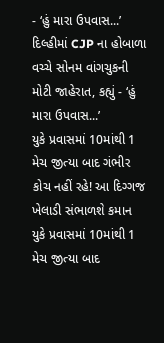- ‘હું મારા ઉપવાસ...’
દિલ્હીમાં CJP ના હોબાળા વચ્ચે સોનમ વાંગચુકની મોટી જાહેરાત, કહ્યું - ‘હું મારા ઉપવાસ...’
યુકે પ્રવાસમાં 10માંથી 1 મેચ જીત્યા બાદ ગંભીર કોચ નહીં રહે! આ દિગ્ગજ ખેલાડી સંભાળશે કમાન
યુકે પ્રવાસમાં 10માંથી 1 મેચ જીત્યા બાદ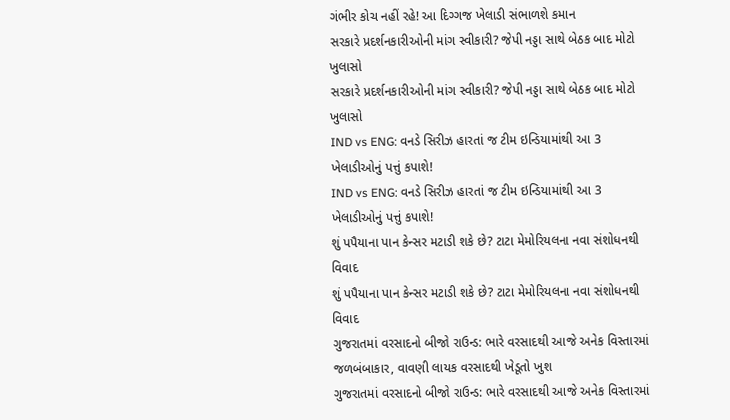ગંભીર કોચ નહીં રહે! આ દિગ્ગજ ખેલાડી સંભાળશે કમાન
સરકારે પ્રદર્શનકારીઓની માંગ સ્વીકારી? જેપી નડ્ડા સાથે બેઠક બાદ મોટો ખુલાસો
સરકારે પ્રદર્શનકારીઓની માંગ સ્વીકારી? જેપી નડ્ડા સાથે બેઠક બાદ મોટો ખુલાસો
IND vs ENG: વનડે સિરીઝ હારતાં જ ટીમ ઇન્ડિયામાંથી આ 3 ખેલાડીઓનું પત્તું કપાશે!
IND vs ENG: વનડે સિરીઝ હારતાં જ ટીમ ઇન્ડિયામાંથી આ 3 ખેલાડીઓનું પત્તું કપાશે!
શું પપૈયાના પાન કેન્સર મટાડી શકે છે? ટાટા મેમોરિયલના નવા સંશોધનથી વિવાદ
શું પપૈયાના પાન કેન્સર મટાડી શકે છે? ટાટા મેમોરિયલના નવા સંશોધનથી વિવાદ
ગુજરાતમાં વરસાદનો બીજો રાઉન્ડ: ભારે વરસાદથી આજે અનેક વિસ્તારમાં જળબંબાકાર, વાવણી લાયક વરસાદથી ખેડૂતો ખુશ
ગુજરાતમાં વરસાદનો બીજો રાઉન્ડ: ભારે વરસાદથી આજે અનેક વિસ્તારમાં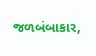જળબંબાકાર,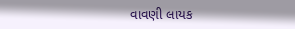વાવણી લાયક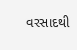વરસાદથી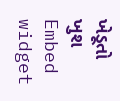ખેડૂતો ખુશ
Embed widget